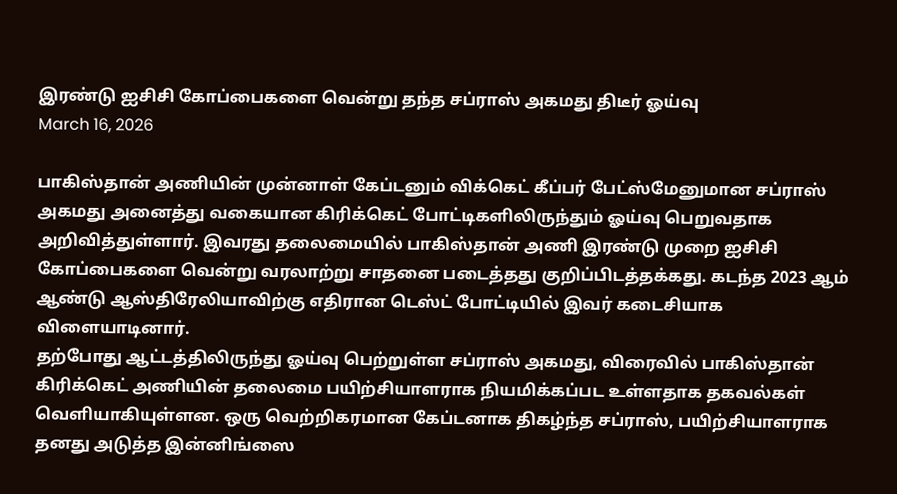இரண்டு ஐசிசி கோப்பைகளை வென்று தந்த சப்ராஸ் அகமது திடீர் ஓய்வு
March 16, 2026

பாகிஸ்தான் அணியின் முன்னாள் கேப்டனும் விக்கெட் கீப்பர் பேட்ஸ்மேனுமான சப்ராஸ் அகமது அனைத்து வகையான கிரிக்கெட் போட்டிகளிலிருந்தும் ஓய்வு பெறுவதாக அறிவித்துள்ளார். இவரது தலைமையில் பாகிஸ்தான் அணி இரண்டு முறை ஐசிசி கோப்பைகளை வென்று வரலாற்று சாதனை படைத்தது குறிப்பிடத்தக்கது. கடந்த 2023 ஆம் ஆண்டு ஆஸ்திரேலியாவிற்கு எதிரான டெஸ்ட் போட்டியில் இவர் கடைசியாக விளையாடினார்.
தற்போது ஆட்டத்திலிருந்து ஓய்வு பெற்றுள்ள சப்ராஸ் அகமது, விரைவில் பாகிஸ்தான் கிரிக்கெட் அணியின் தலைமை பயிற்சியாளராக நியமிக்கப்பட உள்ளதாக தகவல்கள் வெளியாகியுள்ளன. ஒரு வெற்றிகரமான கேப்டனாக திகழ்ந்த சப்ராஸ், பயிற்சியாளராக தனது அடுத்த இன்னிங்ஸை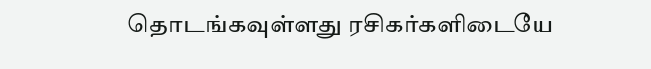தொடங்கவுள்ளது ரசிகர்களிடையே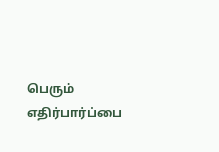பெரும் எதிர்பார்ப்பை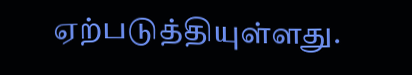ஏற்படுத்தியுள்ளது.